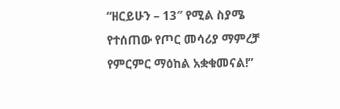“ዘርይሁን – 13″ የሚል ስያሜ የተሰጠው የጦር መሳሪያ ማምረቻ የምርምር ማዕከል አቋቁመናል!”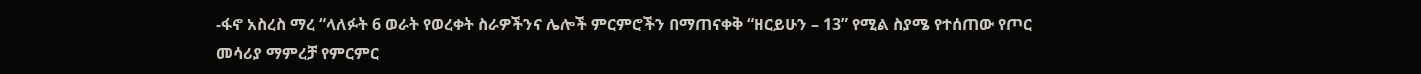-ፋኖ አስረስ ማረ “ላለፉት 6 ወራት የወረቀት ስራዎችንና ሌሎች ምርምሮችን በማጠናቀቅ “ዘርይሁን – 13” የሚል ስያሜ የተሰጠው የጦር መሳሪያ ማምረቻ የምርምር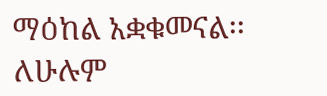ማዕከል አቋቁመናል፡፡ ለሁሉም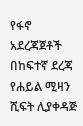የፋኖ አደረጃጀቶች በከፍተኛ ደረጃ የሐይል ሚዛን ሺፍት ሊያቀዳጅ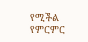የሚችል የምርምር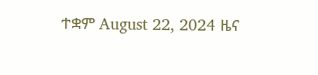ተቋም August 22, 2024 ዜና